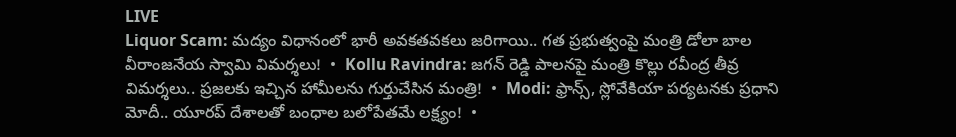LIVE
Liquor Scam: మద్యం విధానంలో భారీ అవకతవకలు జరిగాయి.. గత ప్రభుత్వంపై మంత్రి డోలా బాల వీరాంజనేయ స్వామి విమర్శలు!  •  Kollu Ravindra: జగన్ రెడ్డి పాలనపై మంత్రి కొల్లు రవీంద్ర తీవ్ర విమర్శలు.. ప్రజలకు ఇచ్చిన హామీలను గుర్తుచేసిన మంత్రి!  •  Modi: ఫ్రాన్స్, స్లోవేకియా పర్యటనకు ప్రధాని మోదీ.. యూరప్ దేశాలతో బంధాల బలోపేతమే లక్ష్యం!  •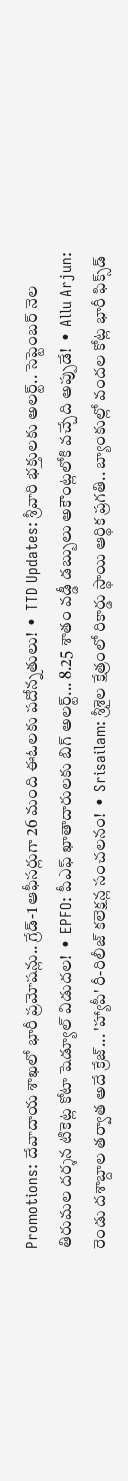Promotions: దేవాదాయ శాఖలో భారీ ప్రమోషన్లు.. గ్రేడ్-1 ఆఫీసర్లుగా 26 మంది ఈఓలకు పదోన్నతులు!  •  TTD Updates: శ్రీవారి భక్తులకు అలర్ట్.. సెప్టెంబర్ నెల తిరుమల దర్శన టికెట్ల కోటా షెడ్యూల్ విడుదల!  •  EPFO: పీఎఫ్ ఖాతాదారులకు బిగ్ అలర్ట్... 8.25 శాతం వడ్డీ డబ్బులు అకౌంట్లలోకి వచ్చేది అప్పుడే!  •  Allu Arjun: రెండు దశాబ్దాల తర్వాత అదే క్రేజ్... 'హ్యాపీ' రీ-రిలీజ్ కలెక్షన్ల సంచలనం!  •  Srisailam: శ్రీశైల క్షేత్రంలో రికార్డు స్థాయి ఆర్థిక ప్రగతి.. బ్యాంకుల్లో వందల కోట్ల భారీ ఫిక్స్‌డ్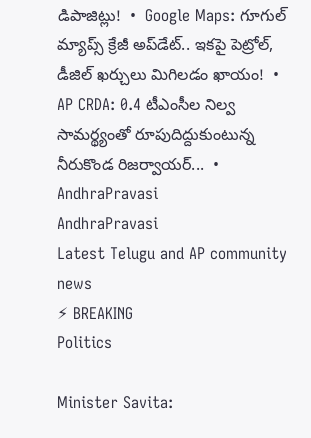డిపాజిట్లు!  •  Google Maps: గూగుల్ మ్యాప్స్ క్రేజీ అప్‌డేట్.. ఇకపై పెట్రోల్, డీజిల్ ఖర్చులు మిగిలడం ఖాయం!  •  AP CRDA: 0.4 టీఎంసీల నిల్వ సామర్థ్యంతో రూపుదిద్దుకుంటున్న నీరుకొండ రిజర్వాయర్...  •
AndhraPravasi
AndhraPravasi
Latest Telugu and AP community news
⚡ BREAKING
Politics

Minister Savita: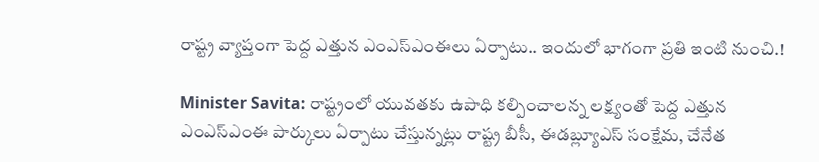రాష్ట్ర వ్యాప్తంగా పెద్ద ఎత్తున ఎంఎస్ఎంఈలు ఏర్పాటు.. ఇందులో భాగంగా ప్రతి ఇంటి నుంచి.!

Minister Savita: రాష్ట్రంలో యువతకు ఉపాధి కల్పించాలన్న లక్ష్యంతో పెద్ద ఎత్తున ఎంఎస్ఎంఈ పార్కులు ఏర్పాటు చేస్తున్నట్లు రాష్ట్ర బీసీ, ఈడబ్ల్యూఎస్ సంక్షేమ, చేనేత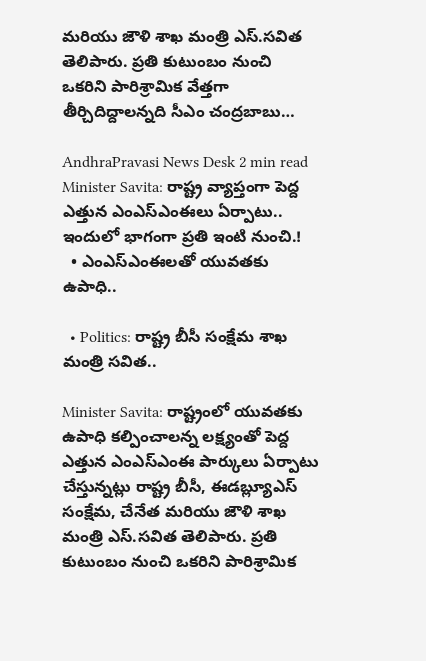మరియు జౌళి శాఖ మంత్రి ఎస్.సవిత తెలిపారు. ప్రతి కుటుంబం నుంచి ఒకరిని పారిశ్రామిక వేత్తగా తీర్చిదిద్దాలన్నది సీఎం చంద్రబాబు…

AndhraPravasi News Desk 2 min read
Minister Savita: రాష్ట్ర వ్యాప్తంగా పెద్ద ఎత్తున ఎంఎస్ఎంఈలు ఏర్పాటు.. ఇందులో భాగంగా ప్రతి ఇంటి నుంచి.!
  • ఎంఎస్ఎంఈలతో యువతకు ఉపాధి..

  • Politics: రాష్ట్ర బీసీ సంక్షేమ శాఖ మంత్రి సవిత..

Minister Savita: రాష్ట్రంలో యువతకు ఉపాధి కల్పించాలన్న లక్ష్యంతో పెద్ద ఎత్తున ఎంఎస్ఎంఈ పార్కులు ఏర్పాటు చేస్తున్నట్లు రాష్ట్ర బీసీ, ఈడబ్ల్యూఎస్ సంక్షేమ, చేనేత మరియు జౌళి శాఖ మంత్రి ఎస్.సవిత తెలిపారు. ప్రతి కుటుంబం నుంచి ఒకరిని పారిశ్రామిక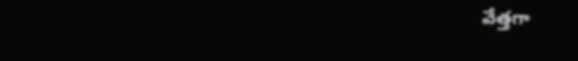వేత్తగా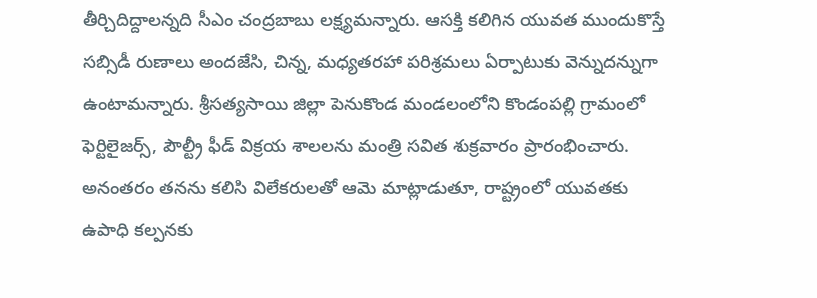తీర్చిదిద్దాలన్నది సీఎం చంద్రబాబు లక్ష్యమన్నారు. ఆసక్తి కలిగిన యువత ముందుకొస్తే సబ్సిడీ రుణాలు అందజేసి, చిన్న, మధ్యతరహా పరిశ్రమలు ఏర్పాటుకు వెన్నుదన్నుగా ఉంటామన్నారు. శ్రీసత్యసాయి జిల్లా పెనుకొండ మండలంలోని కొండంపల్లి గ్రామంలో ఫెర్టిలైజర్స్, పౌల్ట్రీ ఫీడ్ విక్రయ శాలలను మంత్రి సవిత శుక్రవారం ప్రారంభించారు. అనంతరం తనను కలిసి విలేకరులతో ఆమె మాట్లాడుతూ, రాష్ట్రంలో యువతకు ఉపాధి కల్పనకు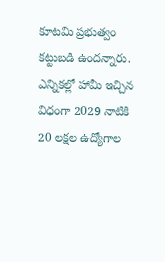కూటమి ప్రభుత్వం కట్టుబడి ఉందన్నారు. ఎన్నికల్లో హామీ ఇచ్చిన విధంగా 2029 నాటికి 20 లక్షల ఉద్యోగాల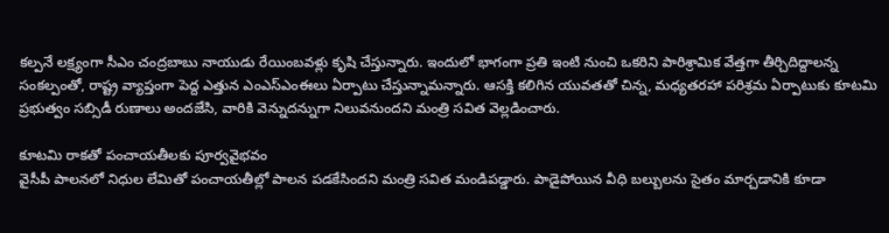కల్పనే లక్ష్యంగా సీఎం చంద్రబాబు నాయుడు రేయింబవళ్లు కృషి చేస్తున్నారు. ఇందులో భాగంగా ప్రతి ఇంటి నుంచి ఒకరిని పారిశ్రామిక వేత్తగా తీర్చిదిద్దాలన్న సంకల్పంతో, రాష్ట్ర వ్యాప్తంగా పెద్ద ఎత్తున ఎంఎస్ఎంఈలు ఏర్పాటు చేస్తున్నామన్నారు. ఆసక్తి కలిగిన యువతతో చిన్న, మధ్యతరహా పరిశ్రమ ఏర్పాటుకు కూటమి ప్రభుత్వం సబ్సిడీ రుణాలు అందజేసి, వారికి వెన్నుదన్నుగా నిలువనుందని మంత్రి సవిత వెల్లడించారు.

కూటమి రాకతో పంచాయతీలకు పూర్వవైభవం
వైసీపీ పాలనలో నిధుల లేమితో పంచాయతీల్లో పాలన పడకేసిందని మంత్రి సవిత మండిపడ్డారు. పాడైపోయిన వీధి బల్బులను సైతం మార్చడానికి కూడా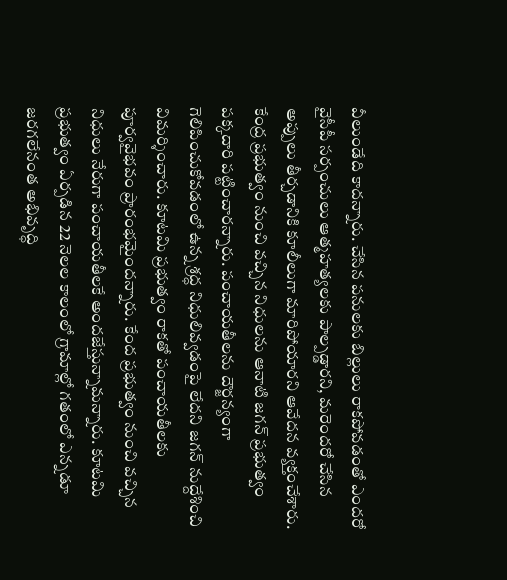వీలుండేది కాదన్నారు. చేసిన పనులకు బిల్లులు రాకపోవడంతో ఎందరో వైసీపీ సర్పంచులు ఆత్మహత్యలకు పాల్పడ్డారని, మరెందరో చేసిన అప్పులు తీర్చడానికి కూలీలుగా మారిపోయారని ఆవేదన వ్యక్తంచేశారు. కేంద్ర ప్రభుత్వం నుంచి వచ్చిన నిధులను ఆనాటి జగన్ ప్రభుత్వం పక్కదారి పట్టించారన్నారు. పంచాయతీలను దౌర్జన్యంగా గెలిపించుకోవడంలో ఉన్న శ్రద్ధ నిధులివ్వడంపై లేదని జగన్ నుద్దేశించి విమర్శించారు. కూటమి ప్రభుత్వం రాకతో పంచాయతీలకు పూర్వవైభవం ప్రారంభమైందన్నారు. కేంద ప్రభుత్వం నుంచి వచ్చిన నిధులు నేరుగా పంచాయతీలకే అందజేస్తున్నామన్నారు. కూటమి ప్రభుత్వం ఏర్పడిన 22 నెలల కాలంలో గ్రామాల్లో గతంలో ఎన్నడూ జరగలేనంత అభివృద్ధి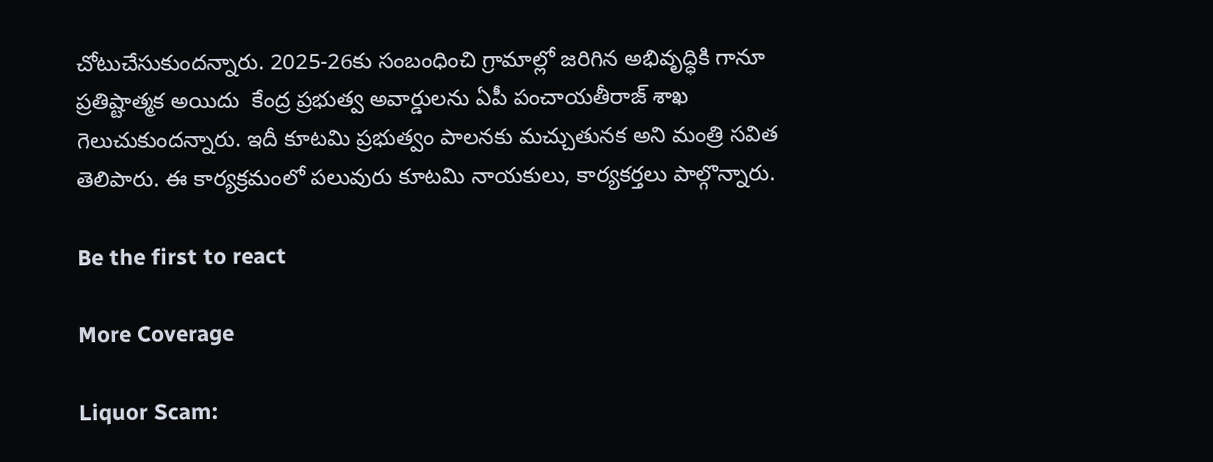చోటుచేసుకుందన్నారు. 2025-26కు సంబంధించి గ్రామాల్లో జరిగిన అభివృద్ధికి గానూ ప్రతిష్టాత్మక అయిదు  కేంద్ర ప్రభుత్వ అవార్డులను ఏపీ పంచాయతీరాజ్ శాఖ గెలుచుకుందన్నారు. ఇదీ కూటమి ప్రభుత్వం పాలనకు మచ్చుతునక అని మంత్రి సవిత తెలిపారు. ఈ కార్యక్రమంలో పలువురు కూటమి నాయకులు, కార్యకర్తలు పాల్గొన్నారు.

Be the first to react

More Coverage

Liquor Scam: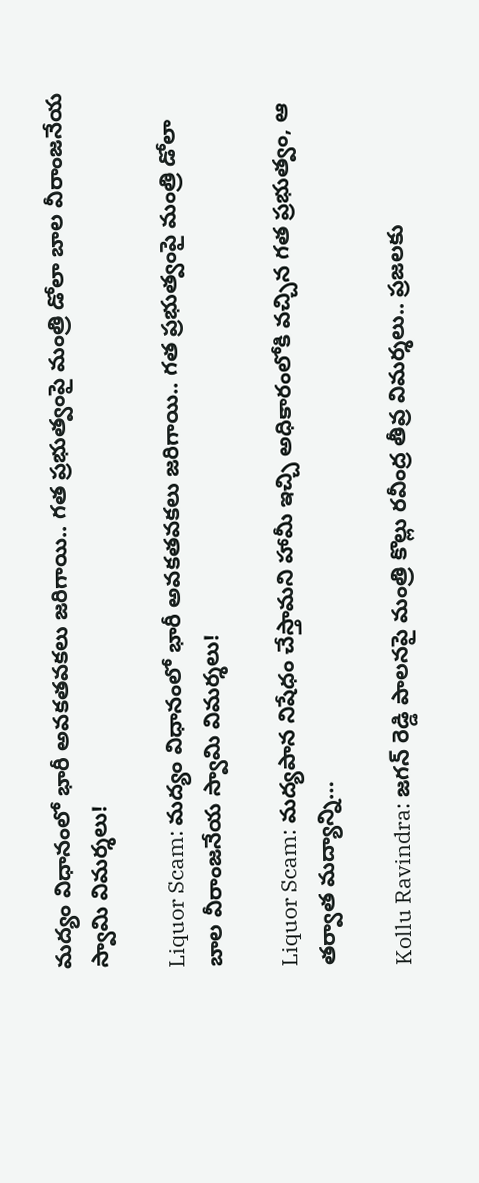మద్యం విధానంలో భారీ అవకతవకలు జరిగాయి.. గత ప్రభుత్వంపై మంత్రి డోలా బాల వీరాంజనేయ స్వామి విమర్శలు!

Liquor Scam: మద్యం విధానంలో భారీ అవకతవకలు జరిగాయి.. గత ప్రభుత్వంపై మంత్రి డోలా బాల వీరాంజనేయ స్వామి విమర్శలు!

Liquor Scam: మద్యపాన నిషేధం చేస్తామని హామీ ఇచ్చి అధికారంలోకి వచ్చిన గత ప్రభుత్వం, ఆ తర్వాత మద్యాన్ని…

Kollu Ravindra: జగన్ రెడ్డి పాలనపై మంత్రి కొల్లు రవీంద్ర తీవ్ర విమర్శలు.. ప్రజలకు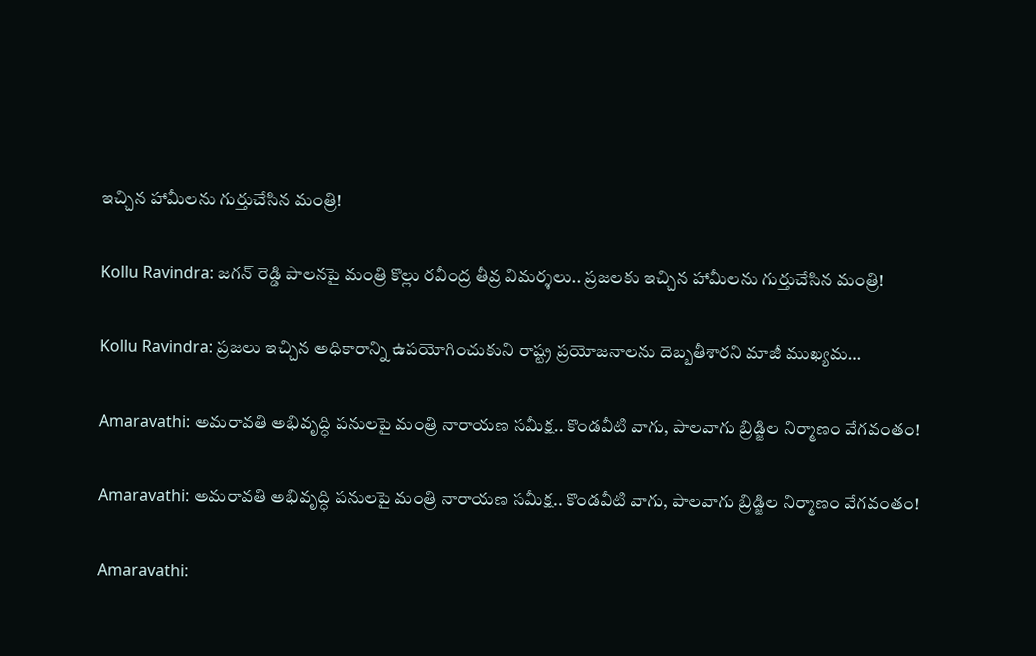ఇచ్చిన హామీలను గుర్తుచేసిన మంత్రి!

Kollu Ravindra: జగన్ రెడ్డి పాలనపై మంత్రి కొల్లు రవీంద్ర తీవ్ర విమర్శలు.. ప్రజలకు ఇచ్చిన హామీలను గుర్తుచేసిన మంత్రి!

Kollu Ravindra: ప్రజలు ఇచ్చిన అధికారాన్ని ఉపయోగించుకుని రాష్ట్ర ప్రయోజనాలను దెబ్బతీశారని మాజీ ముఖ్యమ…

Amaravathi: అమరావతి అభివృద్ధి పనులపై మంత్రి నారాయణ సమీక్ష.. కొండవీటి వాగు, పాలవాగు బ్రిడ్జిల నిర్మాణం వేగవంతం!

Amaravathi: అమరావతి అభివృద్ధి పనులపై మంత్రి నారాయణ సమీక్ష.. కొండవీటి వాగు, పాలవాగు బ్రిడ్జిల నిర్మాణం వేగవంతం!

Amaravathi: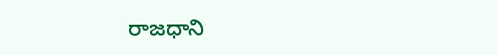రాజధాని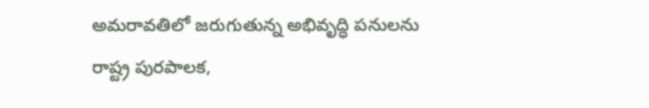అమరావతిలో జరుగుతున్న అభివృద్ధి పనులను రాష్ట్ర పురపాలక,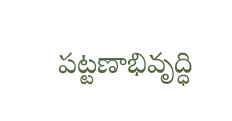పట్టణాభివృద్ధి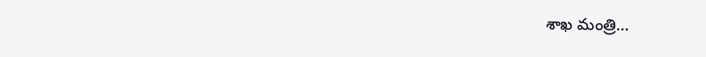శాఖ మంత్రి…